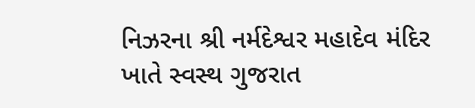નિઝરના શ્રી નર્મદેશ્વર મહાદેવ મંદિર ખાતે સ્વસ્થ ગુજરાત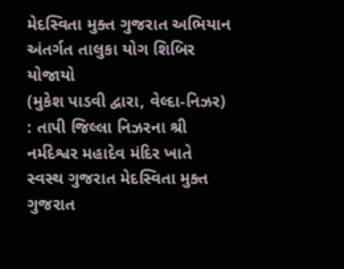મેદસ્વિતા મુક્ત ગુજરાત અભિયાન અંતર્ગત તાલુકા યોગ શિબિર યોજાયો
(મુકેશ પાડવી દ્વારા, વેલ્દા-નિઝર) : તાપી જિલ્લા નિઝરના શ્રી નર્મદેશ્વર મહાદેવ મંદિર ખાતે સ્વસ્થ ગુજરાત મેદસ્વિતા મુક્ત ગુજરાત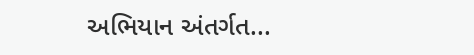અભિયાન અંતર્ગત...